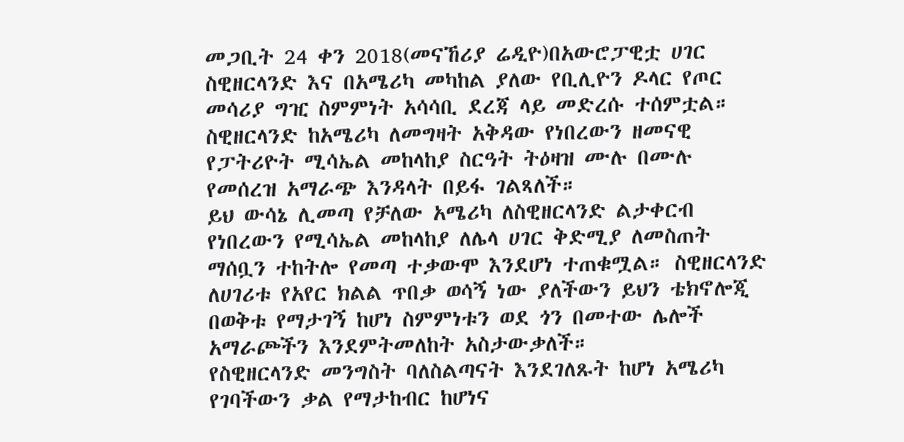መጋቢት 24 ቀን 2018(መናኸሪያ ሬዲዮ)በአውሮፓዊቷ ሀገር ስዊዘርላንድ እና በአሜሪካ መካከል ያለው የቢሊዮን ዶላር የጦር መሳሪያ ግዢ ስምምነት አሳሳቢ ደረጃ ላይ መድረሱ ተሰምቷል። ስዊዘርላንድ ከአሜሪካ ለመግዛት አቅዳው የነበረውን ዘመናዊ የፓትሪዮት ሚሳኤል መከላከያ ስርዓት ትዕዛዝ ሙሉ በሙሉ የመሰረዝ አማራጭ እንዳላት በይፋ ገልጻለች።
ይህ ውሳኔ ሊመጣ የቻለው አሜሪካ ለስዊዘርላንድ ልታቀርብ የነበረውን የሚሳኤል መከላከያ ለሌላ ሀገር ቅድሚያ ለመስጠት ማሰቧን ተከትሎ የመጣ ተቃውሞ እንደሆነ ተጠቁሟል። ስዊዘርላንድ ለሀገሪቱ የአየር ክልል ጥበቃ ወሳኝ ነው ያለችውን ይህን ቴክኖሎጂ በወቅቱ የማታገኝ ከሆነ ስምምነቱን ወደ ጎን በመተው ሌሎች አማራጮችን እንደምትመለከት አስታውቃለች።
የስዊዘርላንድ መንግስት ባለስልጣናት እንደገለጹት ከሆነ አሜሪካ የገባችውን ቃል የማታከብር ከሆነና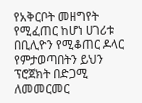የአቅርቦት መዘግየት የሚፈጠር ከሆነ ሀገሪቱ በቢሊዮን የሚቆጠር ዶላር የምታወጣበትን ይህን ፕሮጀክት በድጋሚ ለመመርመር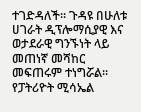ተገድዳለች። ጉዳዩ በሁለቱ ሀገራት ዲፕሎማሲያዊ እና ወታደራዊ ግንኙነት ላይ መጠነኛ መሻከር መፍጠሩም ተነግሯል።
የፓትሪዮት ሚሳኤል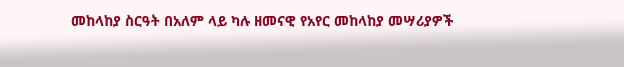መከላከያ ስርዓት በአለም ላይ ካሉ ዘመናዊ የአየር መከላከያ መሣሪያዎች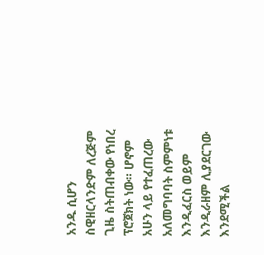አንዱ ሲሆን ስዊዘርላንድም ለረጅም ጊዜ ስትጠብቀው የነበረ ፕሮጀክት ነው። ሆኖም አሁን ላይ የተፈጠረው አለመግባባት ስምምነቱ እንዲፈርስ ወይም እንዲራዘም ሊያደርገው እንደሚችል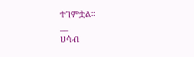ተገምቷል።
__
ሀሳብ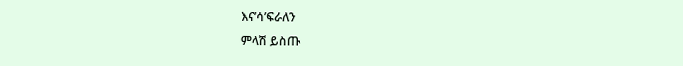እና’ሳ’ፍራለን
ምላሽ ይስጡ